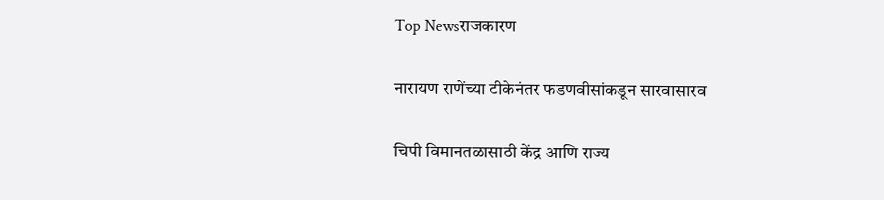Top Newsराजकारण

नारायण राणेंच्या टीकेनंतर फडणवीसांकडून सारवासारव

चिपी विमानतळासाठी केंद्र आणि राज्य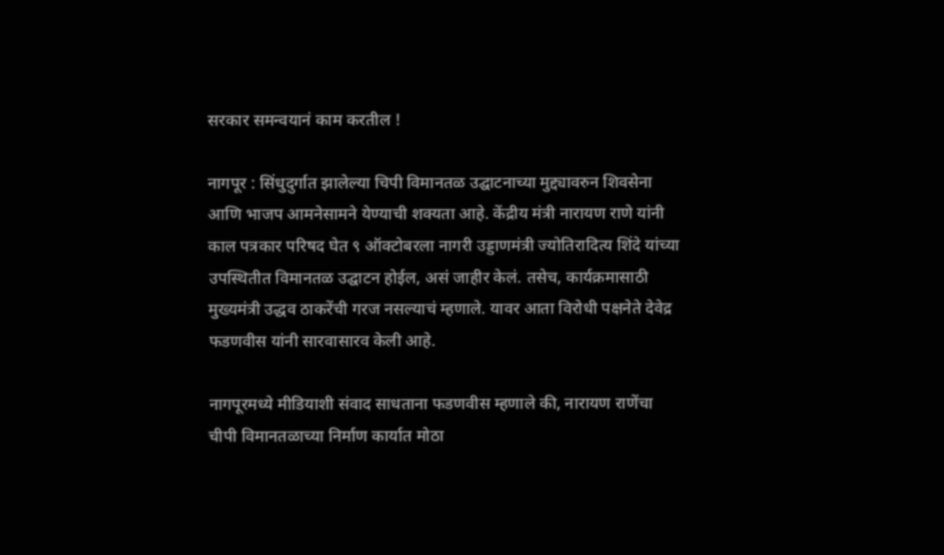सरकार समन्वयानं काम करतील !

नागपूर : सिंधुदुर्गात झालेल्या चिपी विमानतळ उद्घाटनाच्या मुद्द्यावरुन शिवसेना आणि भाजप आमनेसामने येण्याची शक्यता आहे. केंद्रीय मंत्री नारायण राणे यांनी काल पत्रकार परिषद घेत ९ ऑक्टोबरला नागरी उड्डाणमंत्री ज्योतिरादित्य शिंदे यांच्या उपस्थितीत विमानतळ उद्घाटन होईल, असं जाहीर केलं. तसेच, कार्यक्रमासाठी मुख्यमंत्री उद्धव ठाकरेंची गरज नसल्याचं म्हणाले. यावर आता विरोधी पक्षनेते देवेद्र फडणवीस यांनी सारवासारव केली आहे.

नागपूरमध्ये मीडियाशी संवाद साधताना फडणवीस म्हणाले की, नारायण राणेंचा चीपी विमानतळाच्या निर्माण कार्यात मोठा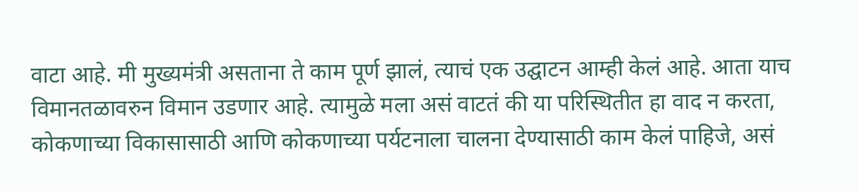वाटा आहे. मी मुख्यमंत्री असताना ते काम पूर्ण झालं, त्याचं एक उद्घाटन आम्ही केलं आहे. आता याच विमानतळावरुन विमान उडणार आहे. त्यामुळे मला असं वाटतं की या परिस्थितीत हा वाद न करता, कोकणाच्या विकासासाठी आणि कोकणाच्या पर्यटनाला चालना देण्यासाठी काम केलं पाहिजे, असं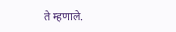ते म्हणाले.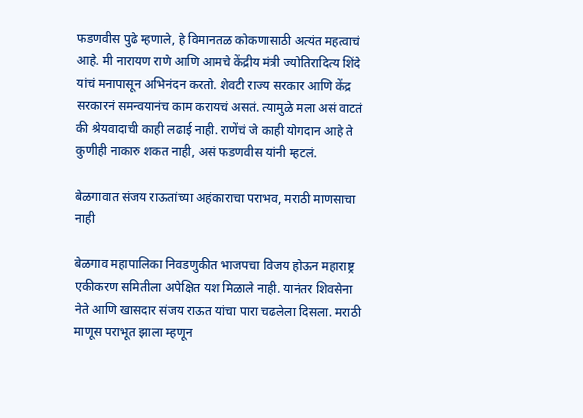फडणवीस पुढे म्हणाले, हे विमानतळ कोकणासाठी अत्यंत महत्वाचं आहे. मी नारायण राणे आणि आमचे केंद्रीय मंत्री ज्योतिरादित्य शिंदे यांचं मनापासून अभिनंदन करतो. शेवटी राज्य सरकार आणि केंद्र सरकारनं समन्वयानंच काम करायचं असतं. त्यामुळे मला असं वाटतं की श्रेयवादाची काही लढाई नाही. राणेंचं जे काही योगदान आहे ते कुणीही नाकारु शकत नाही, असं फडणवीस यांनी म्हटलं.

बेळगावात संजय राऊतांच्या अहंकाराचा पराभव, मराठी माणसाचा नाही

बेळगाव महापालिका निवडणुकीत भाजपचा विजय होऊन महाराष्ट्र एकीकरण समितीला अपेक्षित यश मिळाले नाही. यानंतर शिवसेना नेते आणि खासदार संजय राऊत यांचा पारा चढलेला दिसला. मराठी माणूस पराभूत झाला म्हणून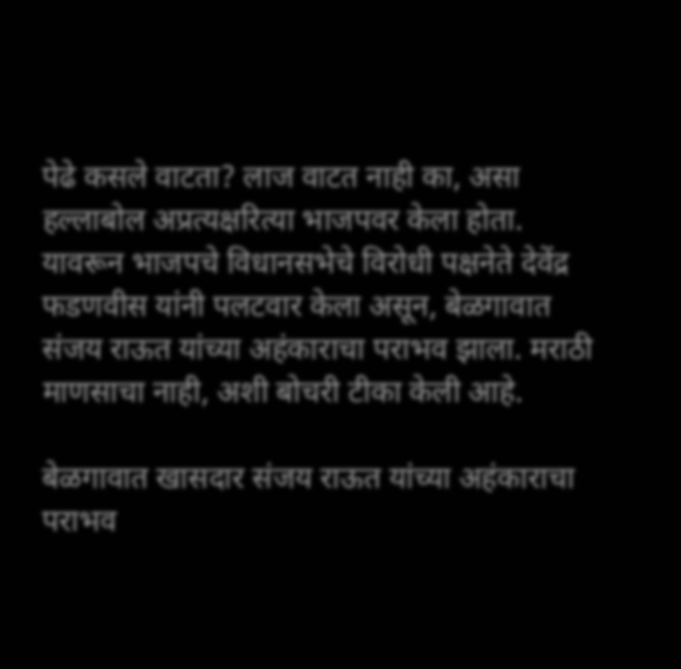पेढे कसले वाटता? लाज वाटत नाही का, असा हल्लाबोल अप्रत्यक्षरित्या भाजपवर केला होता. यावरून भाजपचे विधानसभेचे विरोधी पक्षनेते देवेंद्र फडणवीस यांनी पलटवार केला असून, बेळगावात संजय राऊत यांच्या अहंकाराचा पराभव झाला. मराठी माणसाचा नाही, अशी बोचरी टीका केली आहे.

बेळगावात खासदार संजय राऊत यांच्या अहंकाराचा पराभव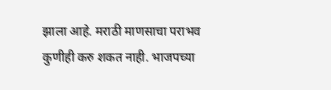झाला आहे. मराठी माणसाचा पराभव कुणीही करु शकत नाही. भाजपच्या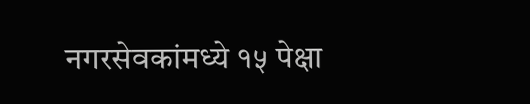नगरसेवकांमध्ये १५ पेक्षा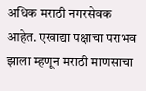अधिक मराठी नगरसेवक आहेत. एखाद्या पक्षाचा पराभव झाला म्हणून मराठी माणसाचा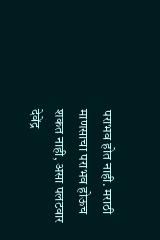पराभव होत नाही. मराठी माणसाचा पराभव होऊच शकत नाही, असा पलटवार देवेंद्र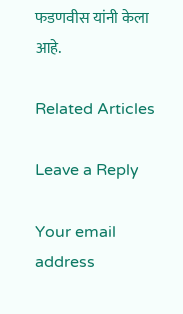फडणवीस यांनी केला आहे.

Related Articles

Leave a Reply

Your email address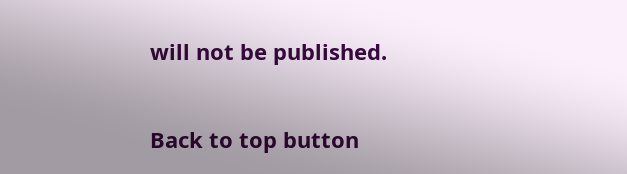will not be published.

Back to top button